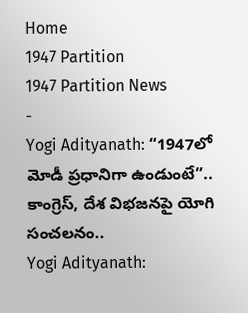Home
1947 Partition
1947 Partition News
-
Yogi Adityanath: “1947లో మోడీ ప్రధానిగా ఉండుంటే”.. కాంగ్రెస్, దేశ విభజనపై యోగి సంచలనం..
Yogi Adityanath: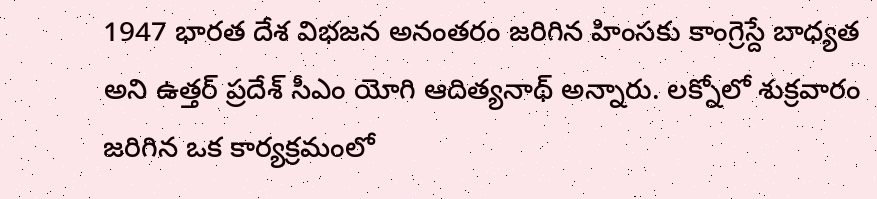1947 భారత దేశ విభజన అనంతరం జరిగిన హింసకు కాంగ్రెస్దే బాధ్యత అని ఉత్తర్ ప్రదేశ్ సీఎం యోగి ఆదిత్యనాథ్ అన్నారు. లక్నోలో శుక్రవారం జరిగిన ఒక కార్యక్రమంలో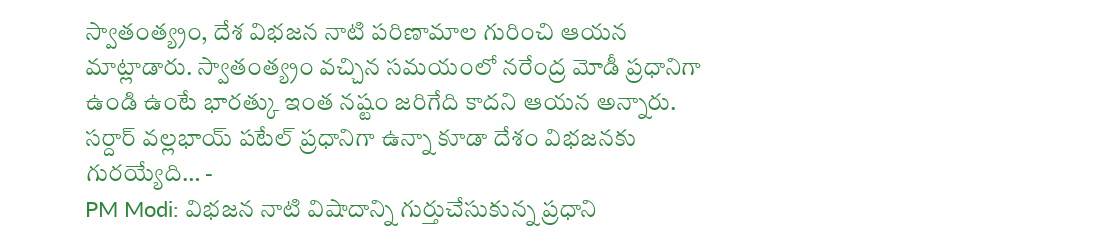స్వాతంత్య్రం, దేశ విభజన నాటి పరిణామాల గురించి ఆయన మాట్లాడారు. స్వాతంత్య్రం వచ్చిన సమయంలో నరేంద్ర మోడీ ప్రధానిగా ఉండి ఉంటే భారత్కు ఇంత నష్టం జరిగేది కాదని ఆయన అన్నారు. సర్దార్ వల్లభాయ్ పటేల్ ప్రధానిగా ఉన్నా కూడా దేశం విభజనకు గురయ్యేది… -
PM Modi: విభజన నాటి విషాదాన్ని గుర్తుచేసుకున్న ప్రధాని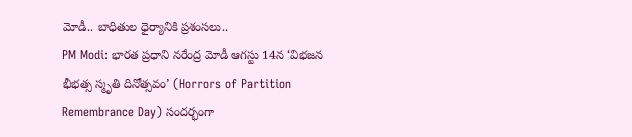మోడీ.. బాధితుల ధైర్యానికి ప్రశంసలు..
PM Modi: భారత ప్రధాని నరేంద్ర మోడీ ఆగస్టు 14న ‘విభజన భీభత్స స్మృతి దినోత్సవం’ (Horrors of Partition Remembrance Day) సందర్భంగా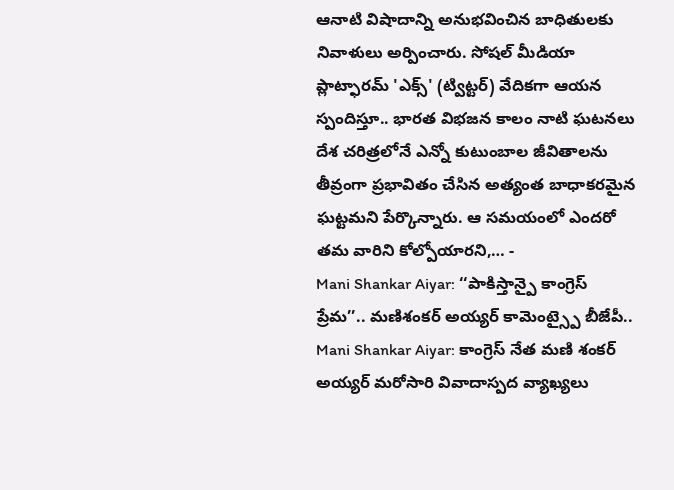ఆనాటి విషాదాన్ని అనుభవించిన బాధితులకు నివాళులు అర్పించారు. సోషల్ మీడియా ప్లాట్ఫారమ్ 'ఎక్స్' (ట్విట్టర్) వేదికగా ఆయన స్పందిస్తూ.. భారత విభజన కాలం నాటి ఘటనలు దేశ చరిత్రలోనే ఎన్నో కుటుంబాల జీవితాలను తీవ్రంగా ప్రభావితం చేసిన అత్యంత బాధాకరమైన ఘట్టమని పేర్కొన్నారు. ఆ సమయంలో ఎందరో తమ వారిని కోల్పోయారని,… -
Mani Shankar Aiyar: ‘‘పాకిస్తాన్పై కాంగ్రెస్ ప్రేమ’’.. మణిశంకర్ అయ్యర్ కామెంట్స్పై బీజేపీ..
Mani Shankar Aiyar: కాంగ్రెస్ నేత మణి శంకర్ అయ్యర్ మరోసారి వివాదాస్పద వ్యాఖ్యలు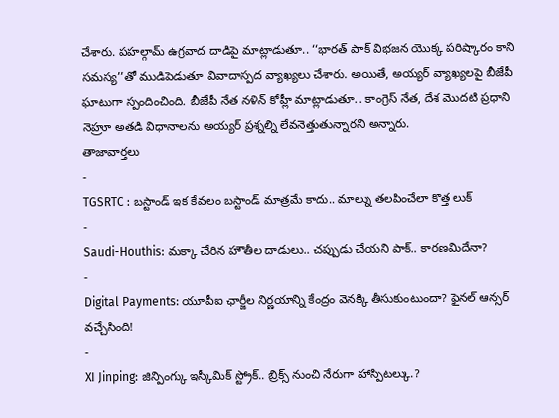చేశారు. పహల్గామ్ ఉగ్రవాద దాడిపై మాట్లాడుతూ.. ‘‘భారత్ పాక్ విభజన యొక్క పరిష్కారం కాని సమస్య’’తో ముడిపెడుతూ వివాదాస్పద వ్యాఖ్యలు చేశారు. అయితే, అయ్యర్ వ్యాఖ్యలపై బీజేపీ ఘాటుగా స్పందించింది. బీజేపీ నేత నళిన్ కోహ్లీ మాట్లాడుతూ.. కాంగ్రెస్ నేత, దేశ మొదటి ప్రధాని నెహ్రూ అతడి విధానాలను అయ్యర్ ప్రశ్నల్ని లేవనెత్తుతున్నారని అన్నారు.
తాజావార్తలు
-
TGSRTC : బస్టాండ్ ఇక కేవలం బస్టాండ్ మాత్రమే కాదు.. మాల్ను తలపించేలా కొత్త లుక్
-
Saudi-Houthis: మక్కా చేరిన హౌతీల దాడులు.. చప్పుడు చేయని పాక్.. కారణమిదేనా?
-
Digital Payments: యూపీఐ ఛార్జీల నిర్ణయాన్ని కేంద్రం వెనక్కి తీసుకుంటుందా? ఫైనల్ ఆన్సర్ వచ్చేసింది!
-
XI Jinping: జిన్పింగ్కు ఇస్కీమిక్ స్ట్రోక్.. బ్రిక్స్ నుంచి నేరుగా హాస్పిటల్కు.?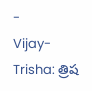-
Vijay-Trisha: త్రిష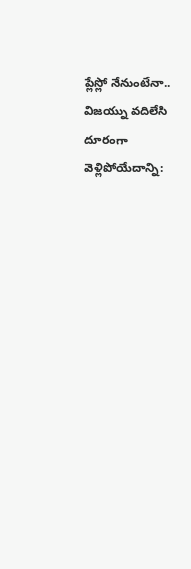ప్లేస్లో నేనుంటేనా.. విజయ్ను వదిలేసి దూరంగా వెళ్లిపోయేదాన్ని: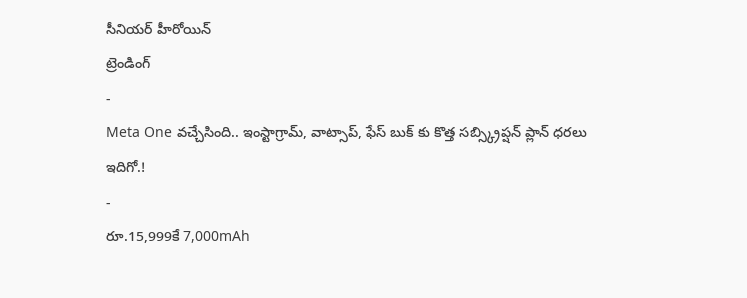సీనియర్ హీరోయిన్
ట్రెండింగ్
-
Meta One వచ్చేసింది.. ఇంస్టాగ్రామ్, వాట్సాప్, ఫేస్ బుక్ కు కొత్త సబ్స్క్రిప్షన్ ప్లాన్ ధరలు ఇదిగో.!
-
రూ.15,999కే 7,000mAh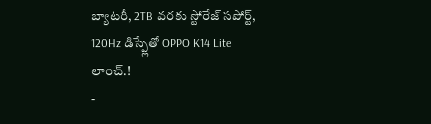బ్యాటరీ, 2TB వరకు స్టోరేజ్ సపోర్ట్, 120Hz డిస్ప్లేతో OPPO K14 Lite లాంచ్.!
-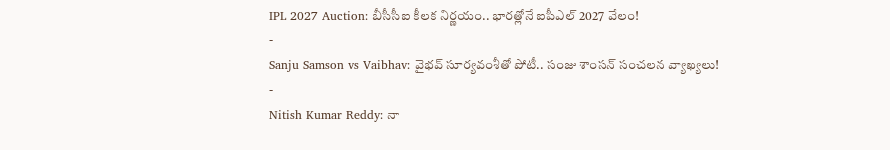IPL 2027 Auction: బీసీసీఐ కీలక నిర్ణయం.. భారత్లోనే ఐపీఎల్ 2027 వేలం!
-
Sanju Samson vs Vaibhav: వైభవ్ సూర్యవంశీతో పోటీ.. సంజు శాంసన్ సంచలన వ్యాఖ్యలు!
-
Nitish Kumar Reddy: నా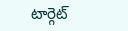టార్గెట్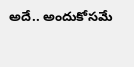అదే.. అందుకోసమే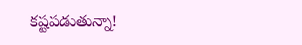కష్టపడుతున్నా!